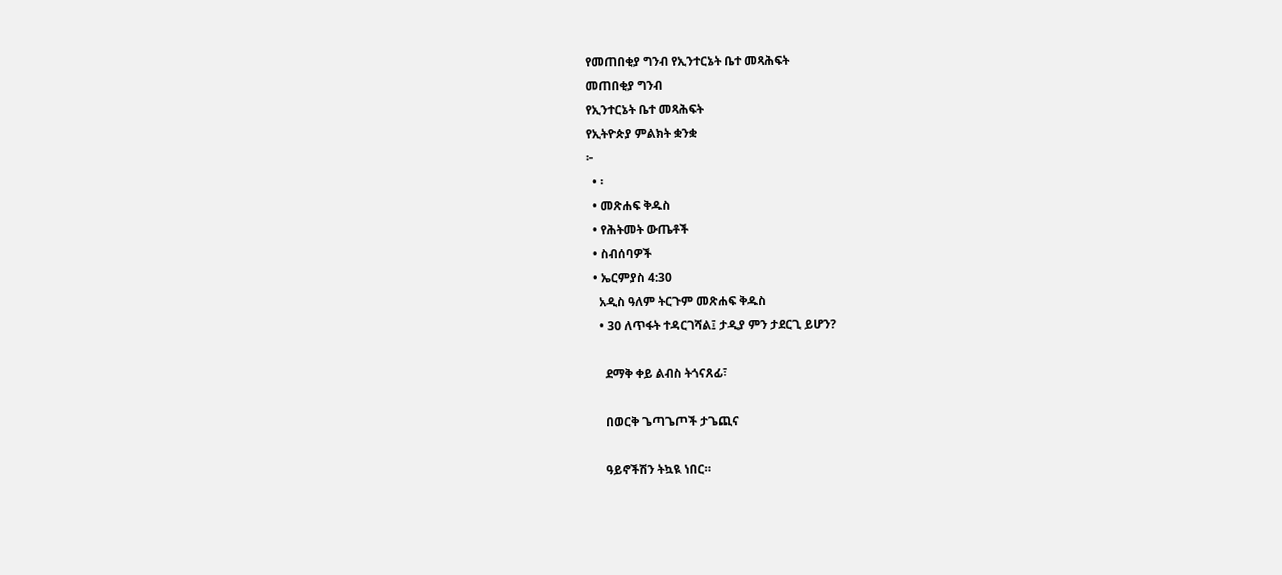የመጠበቂያ ግንብ የኢንተርኔት ቤተ መጻሕፍት
መጠበቂያ ግንብ
የኢንተርኔት ቤተ መጻሕፍት
የኢትዮጵያ ምልክት ቋንቋ
፦
  • ፡
  • መጽሐፍ ቅዱስ
  • የሕትመት ውጤቶች
  • ስብሰባዎች
  • ኤርምያስ 4:30
    አዲስ ዓለም ትርጉም መጽሐፍ ቅዱስ
    • 30 ለጥፋት ተዳርገሻል፤ ታዲያ ምን ታደርጊ ይሆን?

      ደማቅ ቀይ ልብስ ትጎናጸፊ፣

      በወርቅ ጌጣጌጦች ታጌጪና

      ዓይኖችሽን ትኳዪ ነበር።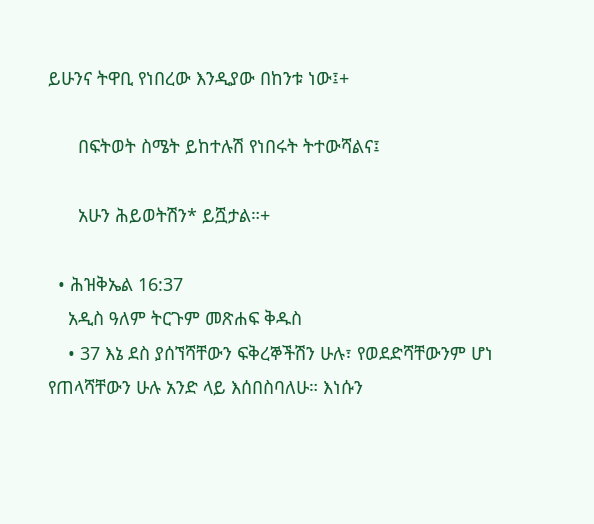ይሁንና ትዋቢ የነበረው እንዲያው በከንቱ ነው፤+

      በፍትወት ስሜት ይከተሉሽ የነበሩት ትተውሻልና፤

      አሁን ሕይወትሽን* ይሿታል።+

  • ሕዝቅኤል 16:37
    አዲስ ዓለም ትርጉም መጽሐፍ ቅዱስ
    • 37 እኔ ደስ ያሰኘሻቸውን ፍቅረኞችሽን ሁሉ፣ የወደድሻቸውንም ሆነ የጠላሻቸውን ሁሉ አንድ ላይ እሰበስባለሁ። እነሱን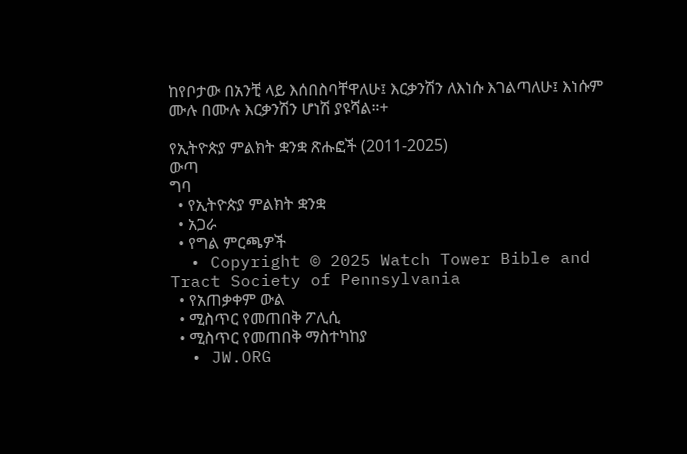ከየቦታው በአንቺ ላይ እሰበስባቸዋለሁ፤ እርቃንሽን ለእነሱ እገልጣለሁ፤ እነሱም ሙሉ በሙሉ እርቃንሽን ሆነሽ ያዩሻል።+

የኢትዮጵያ ምልክት ቋንቋ ጽሑፎች (2011-2025)
ውጣ
ግባ
  • የኢትዮጵያ ምልክት ቋንቋ
  • አጋራ
  • የግል ምርጫዎች
  • Copyright © 2025 Watch Tower Bible and Tract Society of Pennsylvania
  • የአጠቃቀም ውል
  • ሚስጥር የመጠበቅ ፖሊሲ
  • ሚስጥር የመጠበቅ ማስተካከያ
  • JW.ORG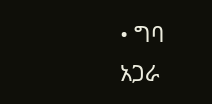• ግባ
አጋራ